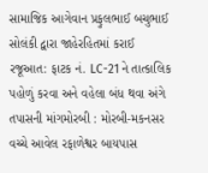સામાજિક આગેવાન પ્રફુલભાઈ બચુભાઈ સોલંકી દ્વારા જાહેરહિતમાં કરાઈ રજૂઆત: ફાટક નં. LC-21 ને તાત્કાલિક પહોળું કરવા અને વહેલા બંધ થવા અંગે તપાસની માંગમોરબી : મોરબી-મકનસર વચ્ચે આવેલ રફાળેશ્વર બાયપાસ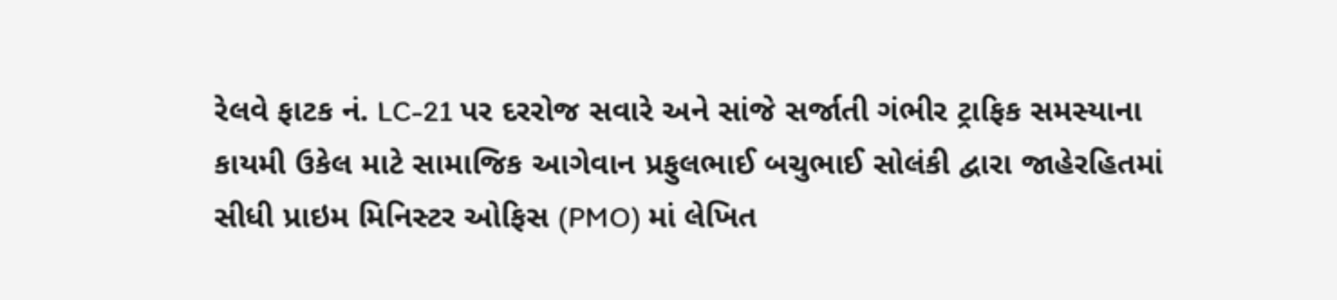રેલવે ફાટક નં. LC-21 પર દરરોજ સવારે અને સાંજે સર્જાતી ગંભીર ટ્રાફિક સમસ્યાના કાયમી ઉકેલ માટે સામાજિક આગેવાન પ્રફુલભાઈ બચુભાઈ સોલંકી દ્વારા જાહેરહિતમાં સીધી પ્રાઇમ મિનિસ્ટર ઓફિસ (PMO) માં લેખિત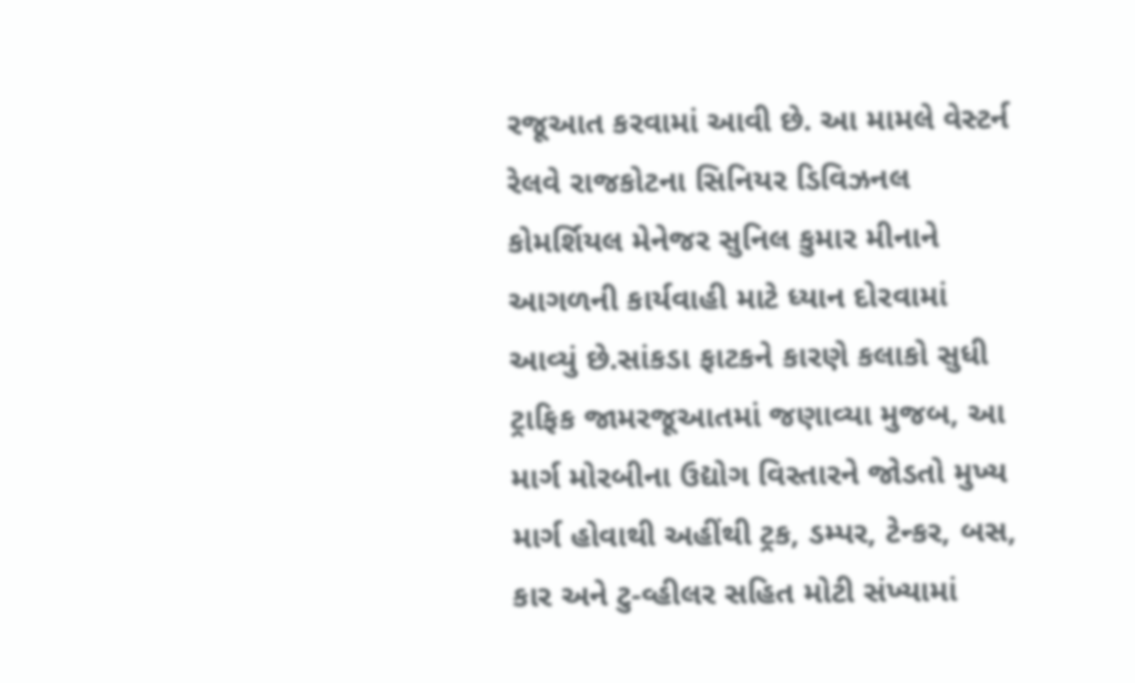રજૂઆત કરવામાં આવી છે. આ મામલે વેસ્ટર્ન રેલવે રાજકોટના સિનિયર ડિવિઝનલ કોમર્શિયલ મેનેજર સુનિલ કુમાર મીનાને આગળની કાર્યવાહી માટે ધ્યાન દોરવામાં આવ્યું છે.સાંકડા ફાટકને કારણે કલાકો સુધી ટ્રાફિક જામરજૂઆતમાં જણાવ્યા મુજબ, આ માર્ગ મોરબીના ઉદ્યોગ વિસ્તારને જોડતો મુખ્ય માર્ગ હોવાથી અહીંથી ટ્રક, ડમ્પર, ટેન્કર, બસ, કાર અને ટુ-વ્હીલર સહિત મોટી સંખ્યામાં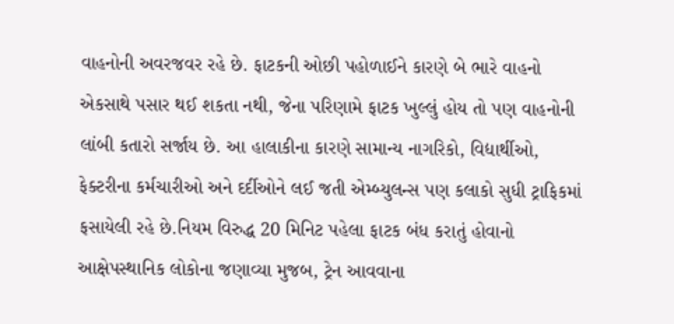વાહનોની અવરજવર રહે છે. ફાટકની ઓછી પહોળાઈને કારણે બે ભારે વાહનો એકસાથે પસાર થઈ શકતા નથી, જેના પરિણામે ફાટક ખુલ્લું હોય તો પણ વાહનોની લાંબી કતારો સર્જાય છે. આ હાલાકીના કારણે સામાન્ય નાગરિકો, વિદ્યાર્થીઓ, ફેક્ટરીના કર્મચારીઓ અને દર્દીઓને લઈ જતી એમ્બ્યુલન્સ પણ કલાકો સુધી ટ્રાફિકમાં ફસાયેલી રહે છે.નિયમ વિરુદ્ધ 20 મિનિટ પહેલા ફાટક બંધ કરાતું હોવાનો આક્ષેપસ્થાનિક લોકોના જણાવ્યા મુજબ, ટ્રેન આવવાના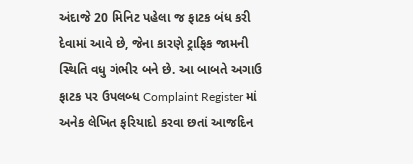અંદાજે 20 મિનિટ પહેલા જ ફાટક બંધ કરી દેવામાં આવે છે, જેના કારણે ટ્રાફિક જામની સ્થિતિ વધુ ગંભીર બને છે. આ બાબતે અગાઉ ફાટક પર ઉપલબ્ધ Complaint Register માં અનેક લેખિત ફરિયાદો કરવા છતાં આજદિન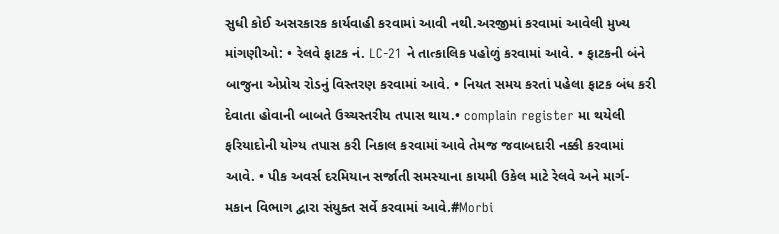સુધી કોઈ અસરકારક કાર્યવાહી કરવામાં આવી નથી.અરજીમાં કરવામાં આવેલી મુખ્ય માંગણીઓ: • રેલવે ફાટક નં. LC-21 ને તાત્કાલિક પહોળું કરવામાં આવે. • ફાટકની બંને બાજુના એપ્રોચ રોડનું વિસ્તરણ કરવામાં આવે. • નિયત સમય કરતાં પહેલા ફાટક બંધ કરી દેવાતા હોવાની બાબતે ઉચ્ચસ્તરીય તપાસ થાય.• complain register મા થયેલી ફરિયાદોની યોગ્ય તપાસ કરી નિકાલ કરવામાં આવે તેમજ જવાબદારી નક્કી કરવામાં આવે. • પીક અવર્સ દરમિયાન સર્જાતી સમસ્યાના કાયમી ઉકેલ માટે રેલવે અને માર્ગ-મકાન વિભાગ દ્વારા સંયુક્ત સર્વે કરવામાં આવે.#Morbi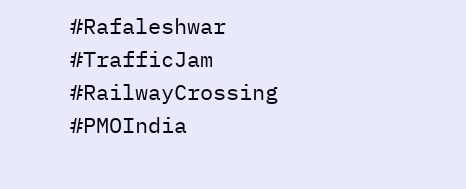#Rafaleshwar #TrafficJam #RailwayCrossing #PMOIndia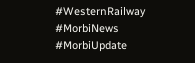#WesternRailway #MorbiNews #MorbiUpdate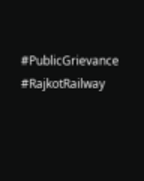#PublicGrievance #RajkotRailway